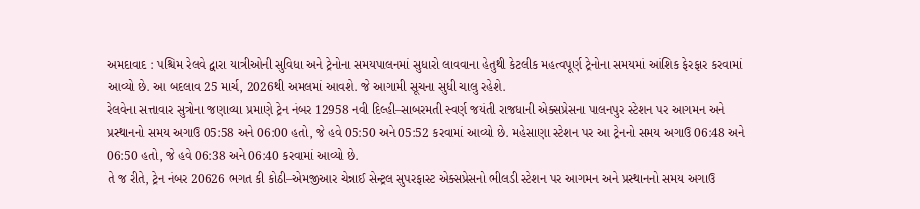અમદાવાદ : પશ્ચિમ રેલવે દ્વારા યાત્રીઓની સુવિધા અને ટ્રેનોના સમયપાલનમાં સુધારો લાવવાના હેતુથી કેટલીક મહત્વપૂર્ણ ટ્રેનોના સમયમાં આંશિક ફેરફાર કરવામાં આવ્યો છે. આ બદલાવ 25 માર્ચ, 2026થી અમલમાં આવશે. જે આગામી સૂચના સુધી ચાલુ રહેશે.
રેલવેના સત્તાવાર સુત્રોના જણાવ્યા પ્રમાણે ટ્રેન નંબર 12958 નવી દિલ્હી–સાબરમતી સ્વર્ણ જયંતી રાજધાની એક્સપ્રેસના પાલનપુર સ્ટેશન પર આગમન અને પ્રસ્થાનનો સમય અગાઉ 05:58 અને 06:00 હતો, જે હવે 05:50 અને 05:52 કરવામાં આવ્યો છે. મહેસાણા સ્ટેશન પર આ ટ્રેનનો સમય અગાઉ 06:48 અને 06:50 હતો, જે હવે 06:38 અને 06:40 કરવામાં આવ્યો છે.
તે જ રીતે, ટ્રેન નંબર 20626 ભગત કી કોઠી–એમજીઆર ચેન્નાઈ સેન્ટ્રલ સુપરફાસ્ટ એક્સપ્રેસનો ભીલડી સ્ટેશન પર આગમન અને પ્રસ્થાનનો સમય અગાઉ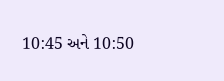10:45 અને 10:50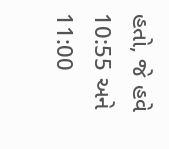હતો, જે હવે 10:55 અને 11:00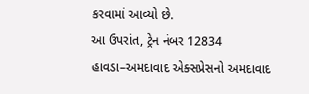કરવામાં આવ્યો છે.
આ ઉપરાંત, ટ્રેન નંબર 12834 હાવડા–અમદાવાદ એક્સપ્રેસનો અમદાવાદ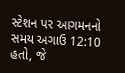સ્ટેશન પર આગમનનો સમય અગાઉ 12:10 હતો, જે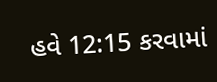હવે 12:15 કરવામાં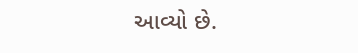આવ્યો છે.